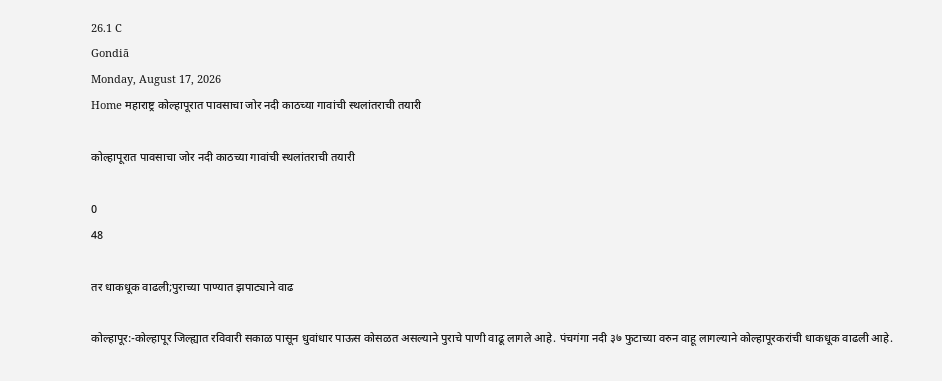26.1 C
Gondiā
Monday, August 17, 2026
Home महाराष्ट्र कोल्हापूरात पावसाचा जोर नदी काठच्या गावांची स्थलांतराची तयारी

कोल्हापूरात पावसाचा जोर नदी काठच्या गावांची स्थलांतराची तयारी

0
48

तर धाकधूक वाढली;पुराच्या पाण्यात झपाट्याने वाढ

कोल्हापूर:-कोल्हापूर जिल्ह्यात रविवारी सकाळ पासून धुवांधार पाऊस कोसळत असल्याने पुराचे पाणी वाढू लागले आहे. पंचगंगा नदी ३७ फुटाच्या वरुन वाहू लागल्याने कोल्हापूरकरांची धाकधूक वाढली आहे.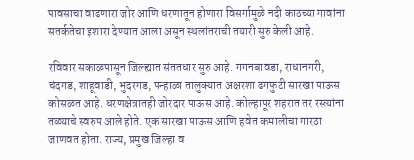पावसाचा वाढणारा जोर आणि धरणातून होणारा विसर्गामुळे नदी काठच्या गावांना सतर्कतेचा इशारा देण्यात आला असून स्थलांतराची तयारी सुरु केली आहे.

रविवार सकाळपासून जिल्ह्यात संततधार सुरु आहे. गगनबावडा, राधानगरी, चंदगड, शाहूवाडी, भुदरगड, पन्हाळा तालुक्यात अक्षरशा ढगफुटी सारखा पाऊस कोसळत आहे. धरणक्षेत्रातही जोरदार पाऊस आहे. कोल्हापूर शहरात तर रस्त्यांना तळ्याचे स्वरुप आले होते. एक सारखा पाऊस आणि हवेत कमालीचा गारठा जाणवत होता. राज्य, प्रमुख जिल्हा व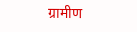ग्रामीण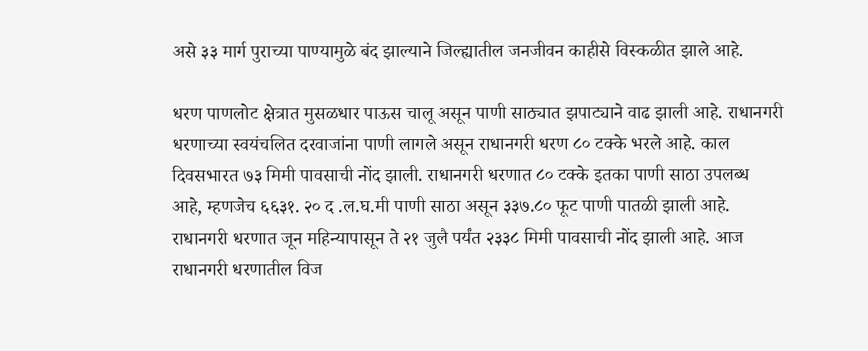असे ३३ मार्ग पुराच्या पाण्यामुळे बंद झाल्याने जिल्ह्यातील जनजीवन काहीसे विस्कळीत झाले आहे.

धरण पाणलोट क्षेत्रात मुसळधार पाऊस चालू असून पाणी साठ्यात झपाट्याने वाढ झाली आहे. राधानगरी धरणाच्या स्वयंचलित दरवाजांना पाणी लागले असून राधानगरी धरण ८० टक्के भरले आहे. काल दिवसभारत ७३ मिमी पावसाची नोंद झाली. राधानगरी धरणात ८० टक्के इतका पाणी साठा उपलब्ध आहे, म्हणजेच ६६३१. २० द .ल.घ.मी पाणी साठा असून ३३७.८० फूट पाणी पातळी झाली आहे. राधानगरी धरणात जून महिन्यापासून ते २१ जुलै पर्यंत २३३८ मिमी पावसाची नोंद झाली आहे. आज राधानगरी धरणातील विज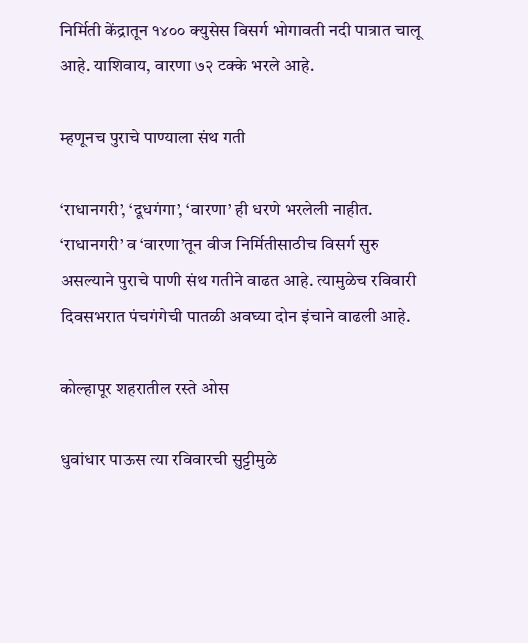निर्मिती केंद्रातून १४०० क्युसेस विसर्ग भोगावती नदी पात्रात चालू आहे. याशिवाय, वारणा ७२ टक्के भरले आहे.

म्हणूनच पुराचे पाण्याला संथ गती

‘राधानगरी’, ‘दूधगंगा’, ‘वारणा’ ही धरणे भरलेली नाहीत. ‘राधानगरी’ व ‘वारणा’तून वीज निर्मितीसाठीच विसर्ग सुरु असल्याने पुराचे पाणी संथ गतीने वाढत आहे. त्यामुळेच रविवारी दिवसभरात पंचगंगेची पातळी अवघ्या दोन इंचाने वाढली आहे.

कोल्हापूर शहरातील रस्ते ओस

धुवांधार पाऊस त्या रविवारची सुट्टीमुळे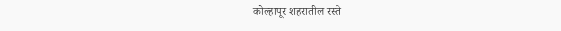कोल्हापूर शहरातील रस्ते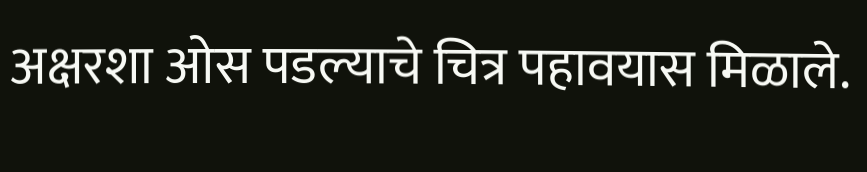अक्षरशा ओस पडल्याचे चित्र पहावयास मिळाले.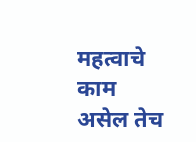महत्वाचे काम असेल तेच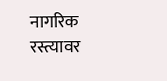नागरिक रस्त्यावर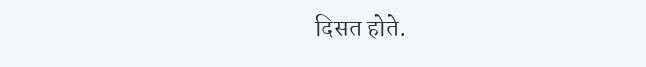दिसत होते.